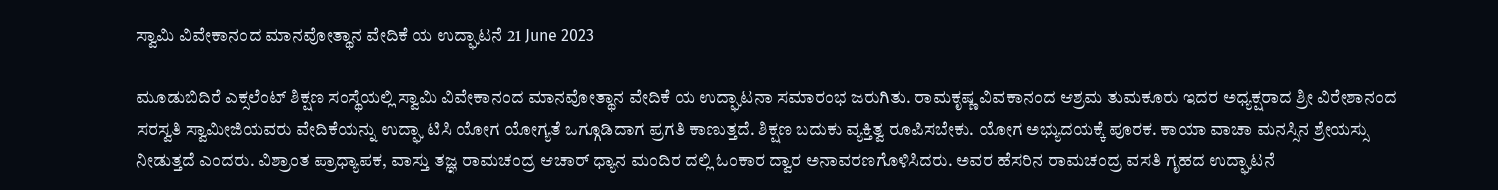ಸ್ವಾಮಿ ವಿವೇಕಾನಂದ ಮಾನವೋತ್ಥಾನ ವೇದಿಕೆ ಯ ಉದ್ಘಾಟನೆ 21 June 2023

ಮೂಡುಬಿದಿರೆ ಎಕ್ಸಲೆಂಟ್ ಶಿಕ್ಷಣ ಸಂಸ್ಥೆಯಲ್ಲಿ ಸ್ವಾಮಿ ವಿವೇಕಾನಂದ ಮಾನವೋತ್ಥಾನ ವೇದಿಕೆ ಯ ಉದ್ಘಾಟನಾ ಸಮಾರಂಭ ಜರುಗಿತು. ರಾಮಕೃಷ್ಣ ವಿವಕಾನಂದ ಆಶ್ರಮ ತುಮಕೂರು ಇದರ ಅಧ್ಯಕ್ಷರಾದ ಶ್ರೀ ವಿರೇಶಾನಂದ ಸರಸ್ವತಿ ಸ್ವಾಮೀಜಿಯವರು ವೇದಿಕೆಯನ್ನು ಉದ್ಘಾ ಟಿಸಿ ಯೋಗ ಯೋಗ್ಯತೆ ಒಗ್ಗೂಡಿದಾಗ ಪ್ರಗತಿ ಕಾಣುತ್ತದೆ. ಶಿಕ್ಷಣ ಬದುಕು ವ್ಯಕ್ತಿತ್ವ ರೂಪಿಸಬೇಕು. ಯೋಗ ಅಭ್ಯುದಯಕ್ಕೆ ಪೂರಕ. ಕಾಯಾ ವಾಚಾ ಮನಸ್ಸಿನ ಶ್ರೇಯಸ್ಸು ನೀಡುತ್ತದೆ ಎಂದರು. ವಿಶ್ರಾಂತ ಪ್ರಾಧ್ಯಾಪಕ, ವಾಸ್ತು ತಜ್ಞ ರಾಮಚಂದ್ರ ಆಚಾರ್ ಧ್ಯಾನ ಮಂದಿರ ದಲ್ಲಿ ಓಂಕಾರ ದ್ವಾರ ಅನಾವರಣಗೊಳಿಸಿದರು. ಅವರ ಹೆಸರಿನ ರಾಮಚಂದ್ರ ವಸತಿ ಗೃಹದ ಉದ್ಘಾಟನೆ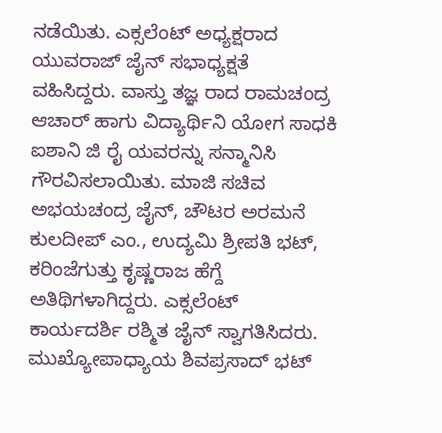ನಡೆಯಿತು. ಎಕ್ಸಲೆಂಟ್ ಅಧ್ಯಕ್ಷರಾದ ಯುವರಾಜ್ ಜೈನ್ ಸಭಾಧ್ಯಕ್ಷತೆ ವಹಿಸಿದ್ದರು. ವಾಸ್ತು ತಜ್ಞ ರಾದ ರಾಮಚಂದ್ರ ಆಚಾರ್ ಹಾಗು ವಿದ್ಯಾರ್ಥಿನಿ ಯೋಗ ಸಾಧಕಿ ಐಶಾನಿ ಜಿ ರೈ ಯವರನ್ನು ಸನ್ಮಾನಿಸಿ ಗೌರವಿಸಲಾಯಿತು. ಮಾಜಿ ಸಚಿವ ಅಭಯಚಂದ್ರ ಜೈನ್, ಚೌಟರ ಅರಮನೆ ಕುಲದೀಪ್ ಎಂ., ಉದ್ಯಮಿ ಶ್ರೀಪತಿ ಭಟ್, ಕರಿಂಜೆಗುತ್ತು ಕೃಷ್ಣರಾಜ ಹೆಗ್ದೆ ಅತಿಥಿಗಳಾಗಿದ್ದರು. ಎಕ್ಸಲೆಂಟ್ ಕಾರ್ಯದರ್ಶಿ ರಶ್ಮಿತ ಜೈನ್ ಸ್ವಾಗತಿಸಿದರು. ಮುಖ್ಯೋಪಾಧ್ಯಾಯ ಶಿವಪ್ರಸಾದ್ ಭಟ್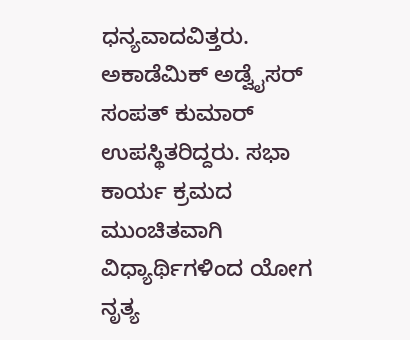ಧನ್ಯವಾದವಿತ್ತರು. ಅಕಾಡೆಮಿಕ್ ಅಡ್ವೈಸರ್ ಸಂಪತ್ ಕುಮಾರ್ ಉಪಸ್ಥಿತರಿದ್ದರು. ಸಭಾ ಕಾರ್ಯ ಕ್ರಮದ ಮುಂಚಿತವಾಗಿ ವಿಧ್ಯಾರ್ಥಿಗಳಿಂದ ಯೋಗ ನೃತ್ಯ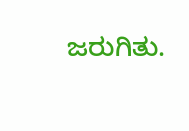ಜರುಗಿತು.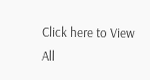Click here to View All